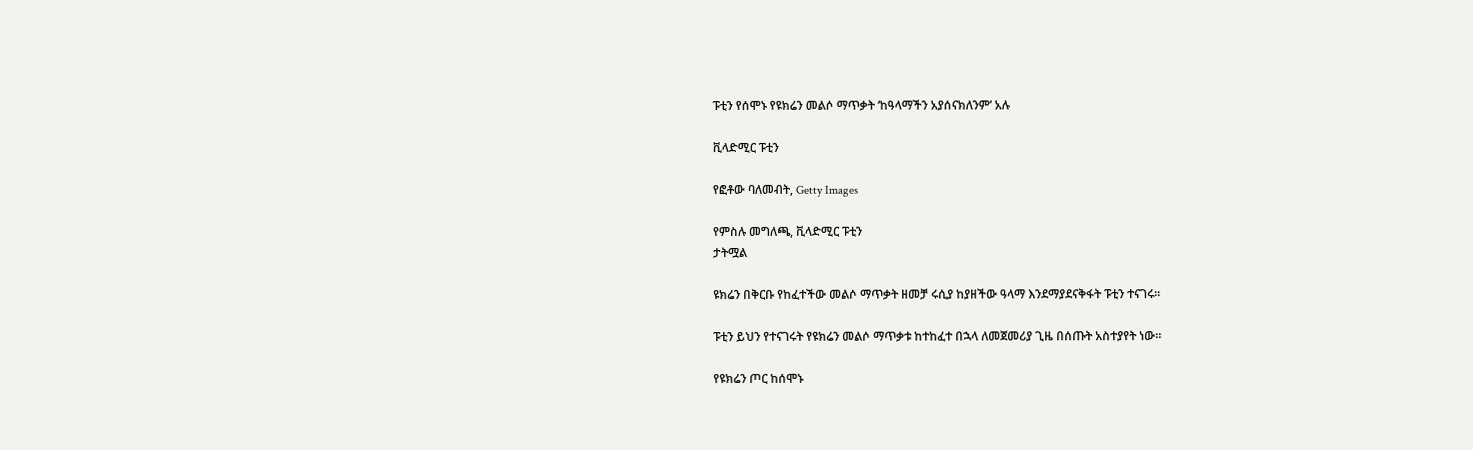ፑቲን የሰሞኑ የዩክሬን መልሶ ማጥቃት ‘ከዓላማችን አያሰናክለንም’ አሉ

ቪላድሚር ፑቲን

የፎቶው ባለመብት, Getty Images

የምስሉ መግለጫ, ቪላድሚር ፑቲን
ታትሟል

ዩክሬን በቅርቡ የከፈተችው መልሶ ማጥቃት ዘመቻ ሩሲያ ከያዘችው ዓላማ እንደማያደናቅፋት ፑቲን ተናገሩ።

ፑቲን ይህን የተናገሩት የዩክሬን መልሶ ማጥቃቱ ከተከፈተ በኋላ ለመጀመሪያ ጊዜ በሰጡት አስተያየት ነው።

የዩክሬን ጦር ከሰሞኑ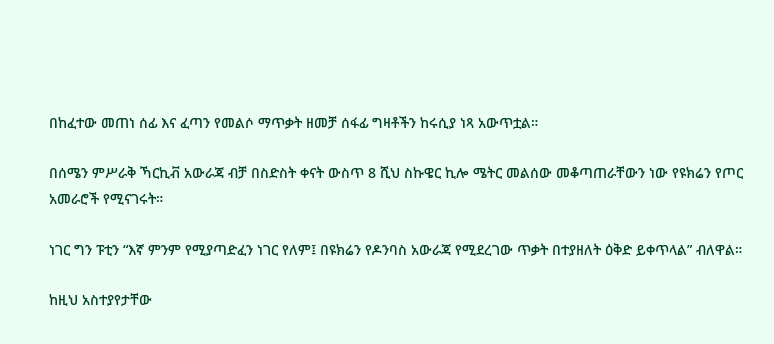በከፈተው መጠነ ሰፊ እና ፈጣን የመልሶ ማጥቃት ዘመቻ ሰፋፊ ግዛቶችን ከሩሲያ ነጻ አውጥቷል።

በሰሜን ምሥራቅ ኻርኪቭ አውራጃ ብቻ በስድስት ቀናት ውስጥ 8 ሺህ ስኩዌር ኪሎ ሜትር መልሰው መቆጣጠራቸውን ነው የዩክሬን የጦር አመራሮች የሚናገሩት።

ነገር ግን ፑቲን “እኛ ምንም የሚያጣድፈን ነገር የለም፤ በዩክሬን የዶንባስ አውራጃ የሚደረገው ጥቃት በተያዘለት ዕቅድ ይቀጥላል” ብለዋል።

ከዚህ አስተያየታቸው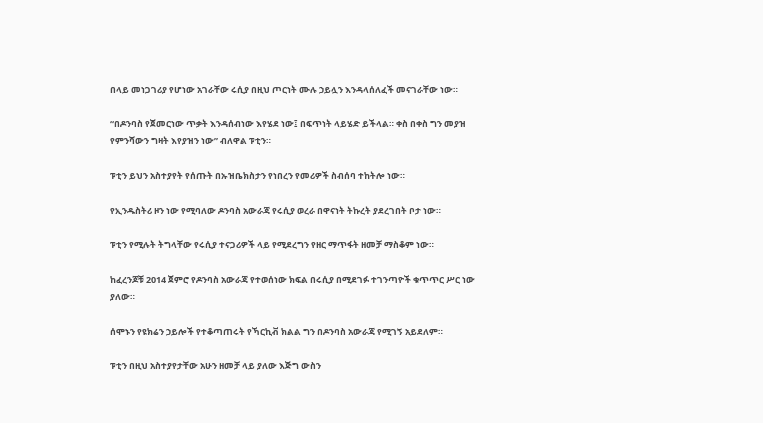በላይ መነጋገሪያ የሆነው አገራቸው ሩሲያ በዚህ ጦርነት ሙሉ ኃይሏን እንዳላሰለፈች መናገራቸው ነው።

“በዶንባስ የጀመርነው ጥቃት እንዳሰብነው እየሄደ ነው፤ በፍጥነት ላይሄድ ይችላል። ቀስ በቀስ ግን መያዝ የምንሻውን ግዛት እየያዝን ነው” ብለዋል ፑቲን።

ፑቲን ይህን አስተያየት የሰጡት በኡዝቤክስታን የነበረን የመሪዎች ስብሰባ ተከትሎ ነው።

የኢንዱስትሪ ዞን ነው የሚባለው ዶንባስ አውራጃ የሩሲያ ወረራ በዋናነት ትኩረት ያደረገበት ቦታ ነው።

ፑቲን የሚሉት ትግላቸው የሩሲያ ተናጋሪዎች ላይ የሚደረግን የዘር ማጥፋት ዘመቻ ማስቆም ነው።

ከፈረንጆቹ 2014 ጀምሮ የዶንባስ አውራጃ የተወሰነው ክፍል በሩሲያ በሚደገፉ ተገንጣዮች ቁጥጥር ሥር ነው ያለው።

ሰሞኑን የዩክሬን ኃይሎች የተቆጣጠሩት የኻርኪቭ ክልል ግን በዶንባስ አውራጃ የሚገኝ አይደለም።

ፑቲን በዚህ አስተያየታቸው አሁን ዘመቻ ላይ ያለው እጅግ ውስን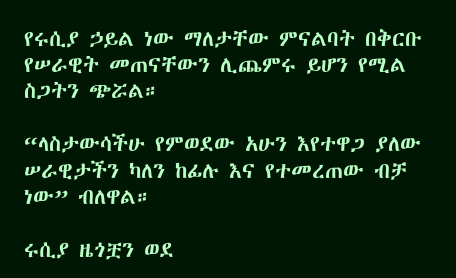የሩሲያ ኃይል ነው ማለታቸው ምናልባት በቅርቡ የሠራዊት መጠናቸውን ሊጨምሩ ይሆን የሚል ስጋትን ጭሯል።

“ላስታውሳችሁ የምወደው አሁን እየተዋጋ ያለው ሠራዊታችን ካለን ከፊሉ እና የተመረጠው ብቻ ነው” ብለዋል።

ሩሲያ ዜጎቿን ወደ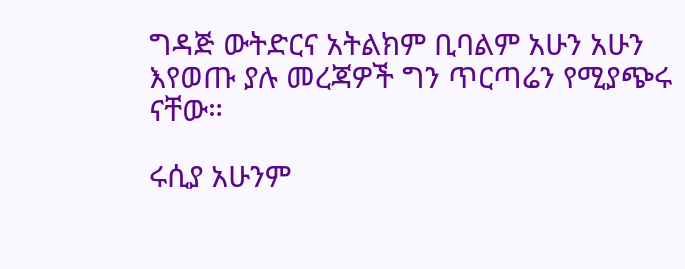ግዳጅ ውትድርና አትልክም ቢባልም አሁን አሁን እየወጡ ያሉ መረጃዎች ግን ጥርጣሬን የሚያጭሩ ናቸው።

ሩሲያ አሁንም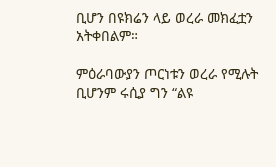ቢሆን በዩክሬን ላይ ወረራ መክፈቷን አትቀበልም።

ምዕራባውያን ጦርነቱን ወረራ የሚሉት ቢሆንም ሩሲያ ግን “ልዩ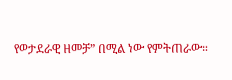የወታደራዊ ዘመቻ” በሚል ነው የምትጠራው።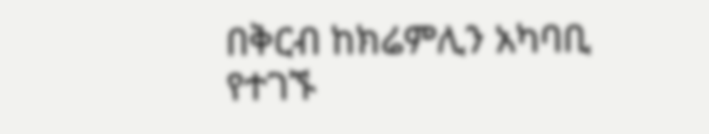በቅርብ ከክሬምሊን አካባቢ የተገኙ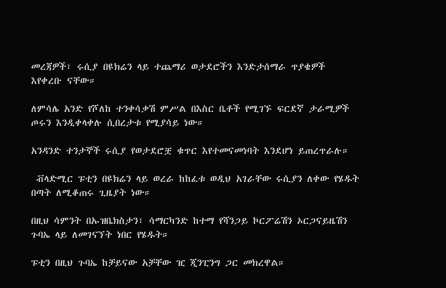መረጃዎች፣ ሩሲያ በዩክሬን ላይ ተጨማሪ ወታደሮችን እንድታሰማራ ጥያቄዎች እየቀረቡ ናቸው።

ለምሳሌ አንድ የሾለከ ተንቀሳቃሽ ምሥል በእስር ቤቶች የሚገኙ ፍርደኛ ታራሚዎች ጦሩን እንዲቀላቀሉ ሲበረታቱ የሚያሳይ ነው።

አንዳንድ ተንታኞች ሩሲያ የወታደሮቿ ቁጥር እየተመናመነባት እንደሆነ ይጠረጥራሉ።

 ቭላድሚር ፑቲን በዩክሬን ላይ ወረራ ከከፈቱ ወዲህ አገራቸው ሩሲያን ለቀው የሄዱት በጣት ለሚቆጠሩ ጊዜያት ነው።

በዚህ ሳምንት በኡዝቤክስታን፣ ሳማርካንድ ከተማ የሻንጋይ ኮርፖሬሽን ኦርጋናይዜሽን ጉባኤ ላይ ለመገናኘት ነበር የሄዱት።

ፑቲን በዚህ ጉባኤ ከቻይናው አቻቸው ዢ ጂንፒንግ ጋር መክረዋል።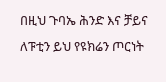በዚህ ጉባኤ ሕንድ እና ቻይና ለፑቲን ይህ የዩክሬን ጦርነት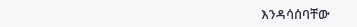እንዳሳሰባቸው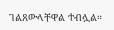ገልጸውላቸዋል ተብሏል።